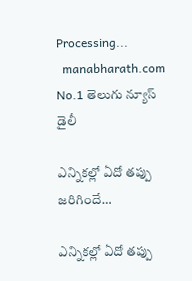Processing...
  manabharath.com
No.1 తెలుగు న్యూస్ డైలీ

ఎన్నికల్లో ఏదో తప్పు జరిగిందే…

ఎన్నికల్లో ఏదో తప్పు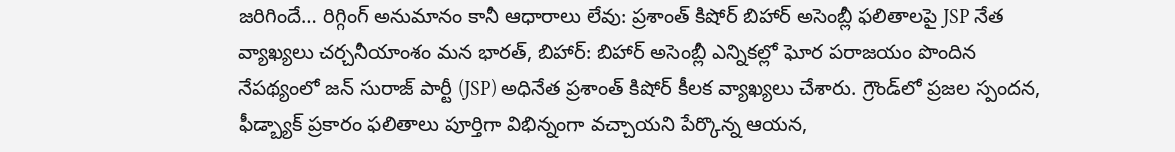జరిగిందే… రిగ్గింగ్ అనుమానం కానీ ఆధారాలు లేవు: ప్రశాంత్ కిషోర్ బిహార్ అసెంబ్లీ ఫలితాలపై JSP నేత వ్యాఖ్యలు చర్చనీయాంశం మన భారత్, బిహార్: బిహార్ అసెంబ్లీ ఎన్నికల్లో ఘోర పరాజయం పొందిన నేపథ్యంలో జన్ సురాజ్ పార్టీ (JSP) అధినేత ప్రశాంత్ కిషోర్ కీలక వ్యాఖ్యలు చేశారు. గ్రౌండ్‌లో ప్రజల స్పందన, ఫీడ్బ్యాక్‌ ప్రకారం ఫలితాలు పూర్తిగా విభిన్నంగా వచ్చాయని పేర్కొన్న ఆయన,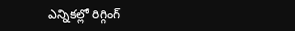ఎన్నికల్లో రిగ్గింగ్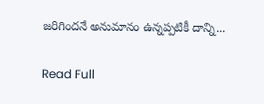జరిగిందనే అనుమానం ఉన్నప్పటికీ దాన్ని...

Read Full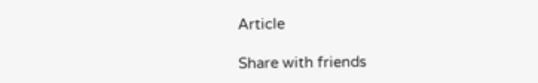Article

Share with friends